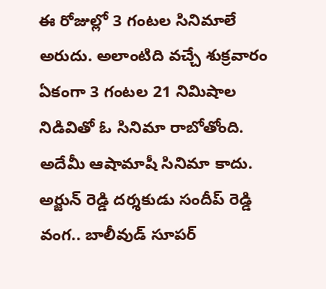ఈ రోజుల్లో 3 గంటల సినిమాలే అరుదు. అలాంటిది వచ్చే శుక్రవారం ఏకంగా 3 గంటల 21 నిమిషాల నిడివితో ఓ సినిమా రాబోతోంది. అదేమీ ఆషామాషీ సినిమా కాదు. అర్జున్ రెడ్డి దర్శకుడు సందీప్ రెడ్డి వంగ.. బాలీవుడ్ సూపర్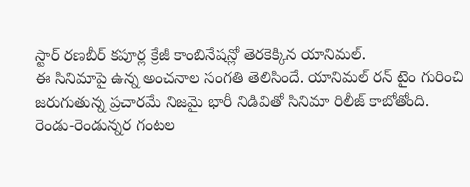స్టార్ రణబీర్ కపూర్ల క్రేజీ కాంబినేషన్లో తెరకెక్కిన యానిమల్.
ఈ సినిమాపై ఉన్న అంచనాల సంగతి తెలిసిందే. యానిమల్ రన్ టైం గురించి జరుగుతున్న ప్రచారమే నిజమై భారీ నిడివితో సినిమా రిలీజ్ కాబోతోంది. రెండు-రెండున్నర గంటల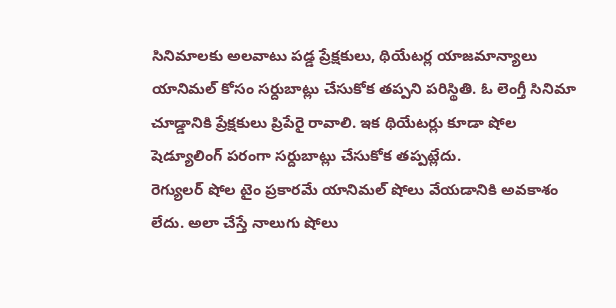సినిమాలకు అలవాటు పడ్డ ప్రేక్షకులు, థియేటర్ల యాజమాన్యాలు యానిమల్ కోసం సర్దుబాట్లు చేసుకోక తప్పని పరిస్థితి. ఓ లెంగ్తీ సినిమా చూడ్డానికి ప్రేక్షకులు ప్రిపేరై రావాలి. ఇక థియేటర్లు కూడా షోల షెడ్యూలింగ్ పరంగా సర్దుబాట్లు చేసుకోక తప్పట్లేదు.
రెగ్యులర్ షోల టైం ప్రకారమే యానిమల్ షోలు వేయడానికి అవకాశం లేదు. అలా చేస్తే నాలుగు షోలు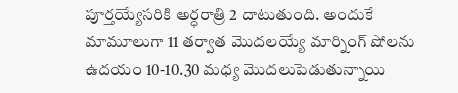పూర్తయ్యేసరికి అర్ధరాత్రి 2 దాటుతుంది. అందుకే మామూలుగా 11 తర్వాత మొదలయ్యే మార్నింగ్ షోలను ఉదయం 10-10.30 మధ్య మొదలుపెడుతున్నాయి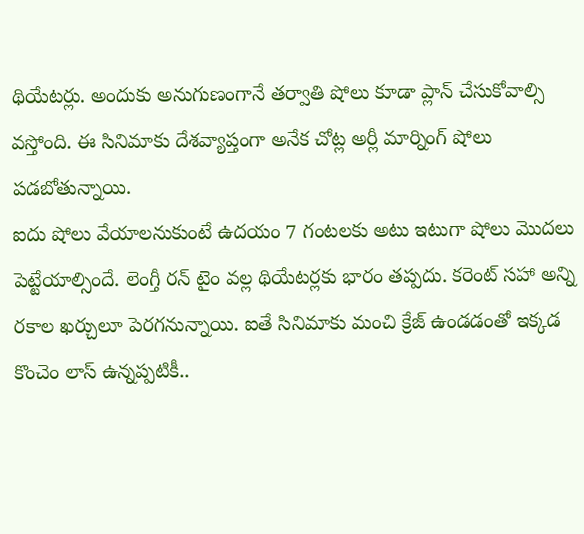థియేటర్లు. అందుకు అనుగుణంగానే తర్వాతి షోలు కూడా ప్లాన్ చేసుకోవాల్సి వస్తోంది. ఈ సినిమాకు దేశవ్యాప్తంగా అనేక చోట్ల అర్లీ మార్నింగ్ షోలు పడబోతున్నాయి.
ఐదు షోలు వేయాలనుకుంటే ఉదయం 7 గంటలకు అటు ఇటుగా షోలు మొదలు పెట్టేయాల్సిందే. లెంగ్తీ రన్ టైం వల్ల థియేటర్లకు భారం తప్పదు. కరెంట్ సహా అన్ని రకాల ఖర్చులూ పెరగనున్నాయి. ఐతే సినిమాకు మంచి క్రేజ్ ఉండడంతో ఇక్కడ కొంచెం లాస్ ఉన్నప్పటికీ..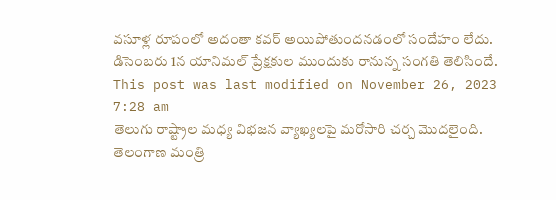వసూళ్ల రూపంలో అదంతా కవర్ అయిపోతుందనడంలో సందేహం లేదు. డిసెంబరు 1న యానిమల్ ప్రేక్షకుల ముందుకు రానున్న సంగతి తెలిసిందే.
This post was last modified on November 26, 2023 7:28 am
తెలుగు రాష్ట్రాల మధ్య విభజన వ్యాఖ్యలపై మరోసారి చర్చ మొదలైంది. తెలంగాణ మంత్రి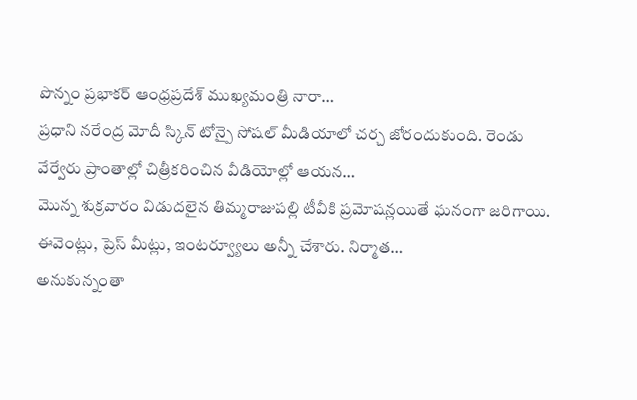పొన్నం ప్రభాకర్ ఆంధ్రప్రదేశ్ ముఖ్యమంత్రి నారా…
ప్రధాని నరేంద్ర మోదీ స్కిన్ టోన్పై సోషల్ మీడియాలో చర్చ జోరందుకుంది. రెండు వేర్వేరు ప్రాంతాల్లో చిత్రీకరించిన వీడియోల్లో ఆయన…
మొన్న శుక్రవారం విడుదలైన తిమ్మరాజుపల్లి టీవీకి ప్రమోషన్లయితే ఘనంగా జరిగాయి. ఈవెంట్లు, ప్రెస్ మీట్లు, ఇంటర్వ్యూలు అన్నీ చేశారు. నిర్మాత…
అనుకున్నంతా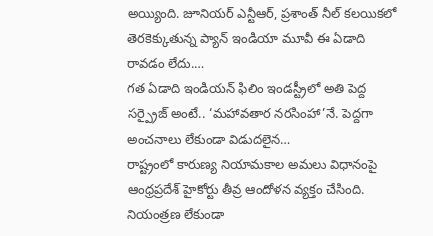అయ్యింది. జూనియర్ ఎన్టీఆర్, ప్రశాంత్ నీల్ కలయికలో తెరకెక్కుతున్న ప్యాన్ ఇండియా మూవీ ఈ ఏడాది రావడం లేదు.…
గత ఏడాది ఇండియన్ ఫిలిం ఇండస్ట్రీలో అతి పెద్ద సర్ప్రైజ్ అంటే.. ‘మహావతార నరసింహా’నే. పెద్దగా అంచనాలు లేకుండా విడుదలైన…
రాష్ట్రంలో కారుణ్య నియామకాల అమలు విధానంపై ఆంధ్రప్రదేశ్ హైకోర్టు తీవ్ర ఆందోళన వ్యక్తం చేసింది. నియంత్రణ లేకుండా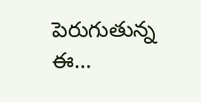పెరుగుతున్న ఈ…